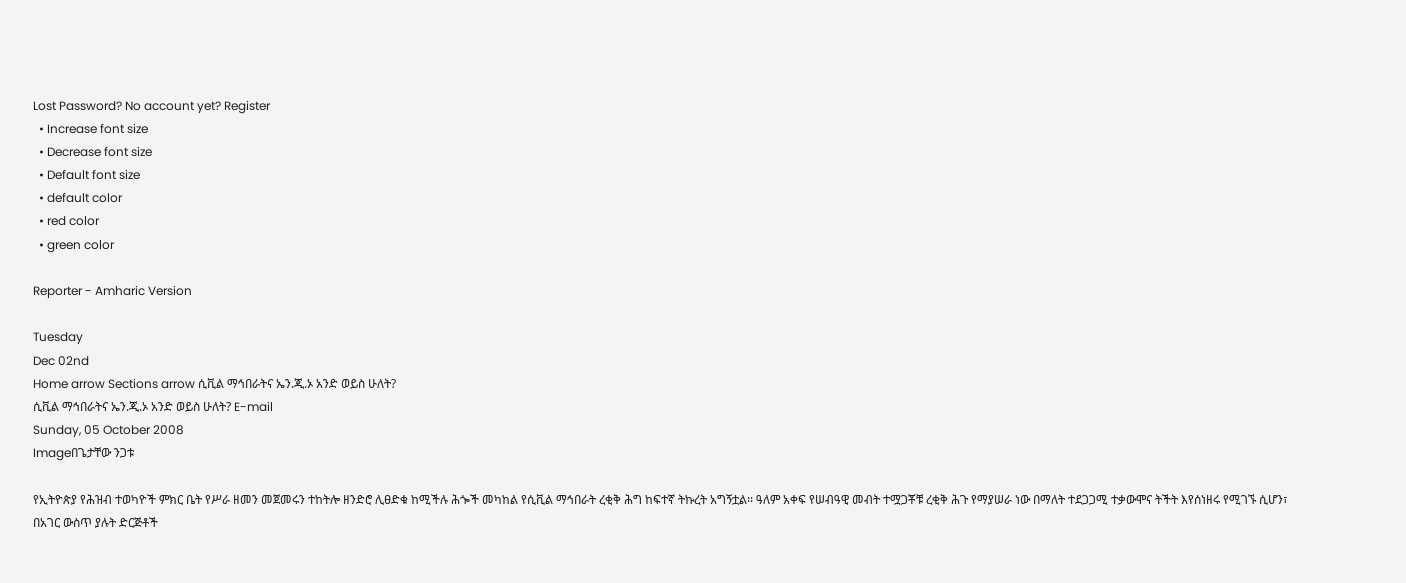Lost Password? No account yet? Register
  • Increase font size
  • Decrease font size
  • Default font size
  • default color
  • red color
  • green color

Reporter - Amharic Version

Tuesday
Dec 02nd
Home arrow Sections arrow ሲቪል ማኅበራትና ኤን.ጂ.ኦ አንድ ወይስ ሁለት?
ሲቪል ማኅበራትና ኤን.ጂ.ኦ አንድ ወይስ ሁለት? E-mail
Sunday, 05 October 2008
Imageበጌታቸው ንጋቱ

የኢትዮጵያ የሕዝብ ተወካዮች ምክር ቤት የሥራ ዘመን መጀመሩን ተከትሎ ዘንድሮ ሊፀድቁ ከሚችሉ ሕጐች መካከል የሲቪል ማኅበራት ረቂቅ ሕግ ከፍተኛ ትኩረት አግኝቷል፡፡ ዓለም አቀፍ የሠብዓዊ መብት ተሟጋቾቹ ረቂቅ ሕጉ የማያሠራ ነው በማለት ተደጋጋሚ ተቃውሞና ትችት እየሰነዘሩ የሚገኙ ሲሆን፣ በአገር ውስጥ ያሉት ድርጅቶች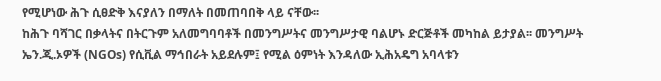የሚሆነው ሕጉ ሲፀድቅ እናያለን በማለት በመጠባበቅ ላይ ናቸው፡፡
ከሕጉ ባሻገር በቃላትና በትርጉም አለመግባባቶች በመንግሥትና መንግሥታዊ ባልሆኑ ድርጅቶች መካከል ይታያል፡፡ መንግሥት ኤን.ጂ.ኦዎች (NGOs) የሲቪል ማኅበራት አይደሉም፤ የሚል ዕምነት እንዳለው ኢሕአዴግ አባላቱን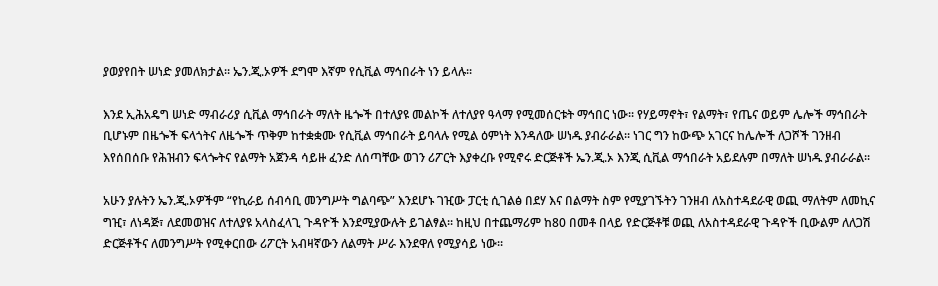ያወያየበት ሠነድ ያመለክታል፡፡ ኤን.ጂ.ኦዎች ደግሞ እኛም የሲቪል ማኅበራት ነን ይላሉ፡፡

እንደ ኢሕአዴግ ሠነድ ማብራሪያ ሲቪል ማኅበራት ማለት ዜጐች በተለያዩ መልኮች ለተለያየ ዓላማ የሚመሰርቱት ማኅበር ነው፡፡ የሃይማኖት፣ የልማት፣ የጤና ወይም ሌሎች ማኅበራት ቢሆኑም በዜጐች ፍላጎትና ለዜጐች ጥቅም ከተቋቋሙ የሲቪል ማኅበራት ይባላሉ የሚል ዕምነት እንዳለው ሠነዱ ያብራራል፡፡ ነገር ግን ከውጭ አገርና ከሌሎች ለጋሾች ገንዘብ እየሰበሰቡ የሕዝብን ፍላጐትና የልማት አጀንዳ ሳይዙ ፈንድ ለሰጣቸው ወገን ሪፖርት እያቀረቡ የሚኖሩ ድርጅቶች ኤን.ጂ.ኦ እንጂ ሲቪል ማኅበራት አይደሉም በማለት ሠነዱ ያብራራል፡፡

አሁን ያሉትን ኤን.ጂ.ኦዎችም “የኪራይ ሰብሳቢ መንግሥት ግልባጭ” እንደሆኑ ገዢው ፓርቲ ሲገልፅ በደሃ እና በልማት ስም የሚያገኙትን ገንዘብ ለአስተዳደራዊ ወጪ ማለትም ለመኪና ግዢ፣ ለነዳጅ፣ ለደመወዝና ለተለያዩ አላስፈላጊ ጉዳዮች እንደሚያውሉት ይገልፃል፡፡ ከዚህ በተጨማሪም ከ80 በመቶ በላይ የድርጅቶቹ ወጪ ለአስተዳደራዊ ጉዳዮች ቢውልም ለለጋሽ ድርጅቶችና ለመንግሥት የሚቀርበው ሪፖርት አብዛኛውን ለልማት ሥራ እንደዋለ የሚያሳይ ነው፡፡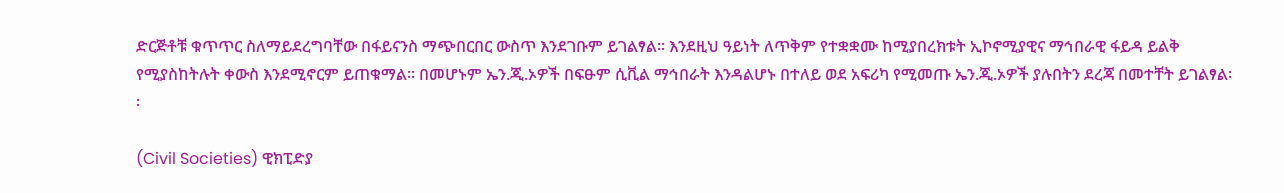ድርጅቶቹ ቁጥጥር ስለማይደረግባቸው በፋይናንስ ማጭበርበር ውስጥ እንደገቡም ይገልፃል፡፡ እንደዚህ ዓይነት ለጥቅም የተቋቋሙ ከሚያበረክቱት ኢኮኖሚያዊና ማኅበራዊ ፋይዳ ይልቅ የሚያስከትሉት ቀውስ እንደሚኖርም ይጠቁማል፡፡ በመሆኑም ኤን.ጂ.ኦዎች በፍፁም ሲቪል ማኅበራት እንዳልሆኑ በተለይ ወደ አፍሪካ የሚመጡ ኤን.ጂ.ኦዎች ያሉበትን ደረጃ በመተቸት ይገልፃል፡፡

(Civil Societies) ዊክፒድያ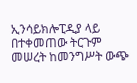ኢንሳይክሎፒዲያ ላይ በተቀመጠው ትርጉም መሠረት ከመንግሥት ውጭ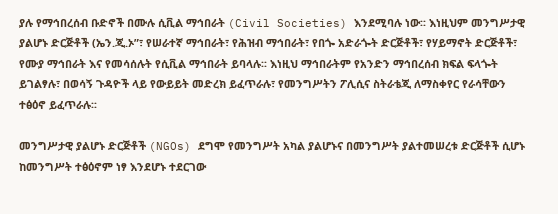ያሉ የማኅበረሰብ ቡድኖች በሙሉ ሲቪል ማኅበራት (Civil Societies) እንደሚባሉ ነው፡፡ እነዚህም መንግሥታዊ ያልሆኑ ድርጅቶች (ኤን.ጂ.ኦ”፣ የሠራተኛ ማኅበራት፣ የሕዝብ ማኅበራት፣ የበጐ አድራጐት ድርጅቶች፣ የሃይማኖት ድርጅቶች፣ የሙያ ማኅበራት እና የመሳሰሉት የሲቪል ማኅበራት ይባላሉ፡፡ እነዚህ ማኅበራትም የአንድን ማኅበረሰብ ክፍል ፍላጐት ይገልፃሉ፣ በወሳኝ ጉዳዮች ላይ የውይይት መድረክ ይፈጥራሉ፣ የመንግሥትን ፖሊሲና ስትራቴጂ ለማስቀየር የራሳቸውን ተፅዕኖ ይፈጥራሉ፡፡

መንግሥታዊ ያልሆኑ ድርጅቶች (NGOs) ደግሞ የመንግሥት አካል ያልሆኑና በመንግሥት ያልተመሠረቱ ድርጅቶች ሲሆኑ ከመንግሥት ተፅዕኖም ነፃ እንደሆኑ ተደርገው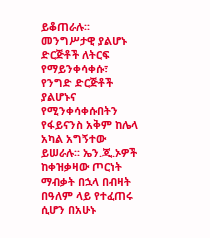ይቆጠራሉ፡፡ መንግሥታዊ ያልሆኑ ድርጅቶች ለትርፍ የማይንቀሳቀሱ፣ የንግድ ድርጅቶች ያልሆኑና የሚንቀሳቀሱበትን የፋይናንስ አቅም ከሌላ አካል አግኝተው ይሠራሉ፡፡ ኤን.ጂ.ኦዎች ከቀዝቃዛው ጦርነት ማብቃት በኋላ በብዛት በዓለም ላይ የተፈጠሩ ሲሆን በአሁኑ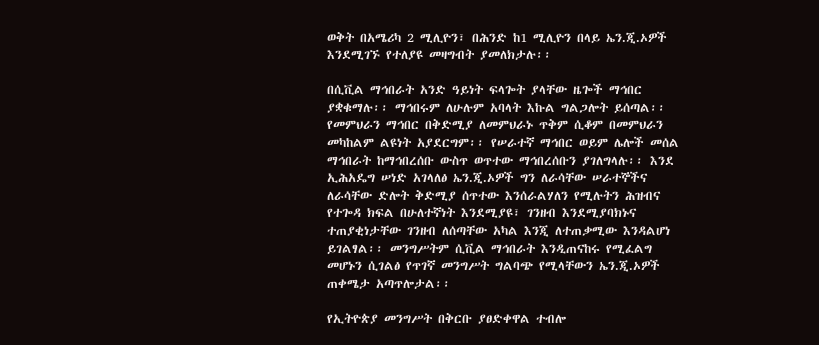ወቅት በአሜሪካ 2 ሚሊዮን፣ በሕንድ ከ1 ሚሊዮን በላይ ኤን.ጂ.ኦዎች እንደሚገኙ የተለያዩ መዛግብት ያመለክታሉ፡፡

በሲቪል ማኅበራት አንድ ዓይነት ፍላጐት ያላቸው ዜጐች ማኅበር ያቋቁማሉ፡፡ ማኅበሩም ለሁሉም አባላት እኩል ግልጋሎት ይሰጣል፡፡ የመምህራን ማኅበር በቅድሚያ ለመምህራኑ ጥቅም ሲቆም በመምህራን መካከልም ልዩነት አያደርግም፡፡ የሠራተኛ ማኅበር ወይም ሌሎች መሰል ማኅበራት ከማኅበረሰቡ ውስጥ ወጥተው ማኅበረሰቡን ያገለግላሉ፡፡ እንደ ኢሕአዴግ ሠነድ አገላለፅ ኤን.ጂ.ኦዎች ግን ለራሳቸው ሠራተኞችና ለራሳቸው ድሎት ቅድሚያ ሰጥተው እንሰራልሃለን የሚሉትን ሕዝብና የተጐዳ ክፍል በሁለተኛነት እንደሚያዩ፣ ገንዘብ እንደሚያባክኑና ተጠያቂነታቸው ገንዘብ ለሰጣቸው አካል እንጂ ለተጠቃሚው እንዳልሆነ ይገልፃል፡፡ መንግሥትም ሲቪል ማኅበራት እንዲጠናከሩ የሚፈልግ መሆኑን ሲገልፅ የጥገኛ መንግሥት ግልባጭ የሚላቸውን ኤን.ጂ.ኦዎች ጠቀሜታ አጣጥሎታል፡፡

የኢትዮጵያ መንግሥት በቅርቡ ያፀድቀዋል ተብሎ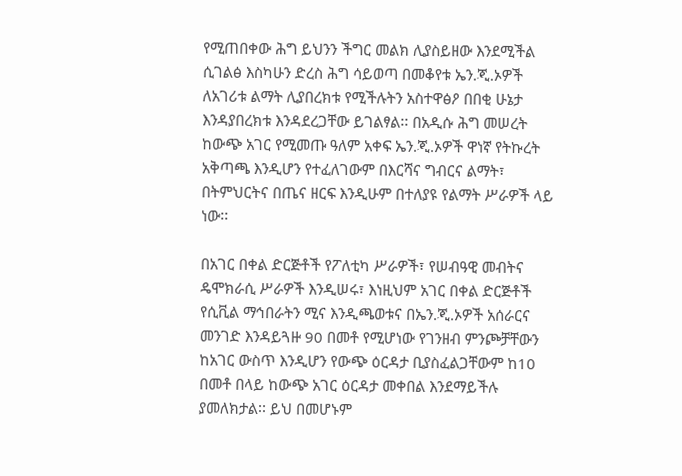የሚጠበቀው ሕግ ይህንን ችግር መልክ ሊያስይዘው እንደሚችል ሲገልፅ እስካሁን ድረስ ሕግ ሳይወጣ በመቆየቱ ኤን.ጂ.ኦዎች ለአገሪቱ ልማት ሊያበረክቱ የሚችሉትን አስተዋፅዖ በበቂ ሁኔታ እንዳያበረክቱ እንዳደረጋቸው ይገልፃል፡፡ በአዲሱ ሕግ መሠረት ከውጭ አገር የሚመጡ ዓለም አቀፍ ኤን.ጂ.ኦዎች ዋነኛ የትኩረት አቅጣጫ እንዲሆን የተፈለገውም በእርሻና ግብርና ልማት፣ በትምህርትና በጤና ዘርፍ እንዲሁም በተለያዩ የልማት ሥራዎች ላይ ነው፡፡

በአገር በቀል ድርጅቶች የፖለቲካ ሥራዎች፣ የሠብዓዊ መብትና ዴሞክራሲ ሥራዎች እንዲሠሩ፣ እነዚህም አገር በቀል ድርጅቶች የሲቪል ማኅበራትን ሚና እንዲጫወቱና በኤን.ጂ.ኦዎች አሰራርና መንገድ እንዳይጓዙ 90 በመቶ የሚሆነው የገንዘብ ምንጮቻቸውን ከአገር ውስጥ እንዲሆን የውጭ ዕርዳታ ቢያስፈልጋቸውም ከ10 በመቶ በላይ ከውጭ አገር ዕርዳታ መቀበል እንደማይችሉ ያመለክታል፡፡ ይህ በመሆኑም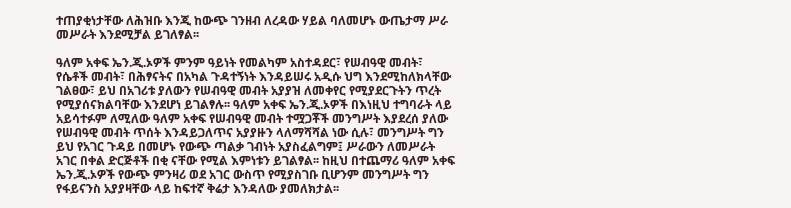ተጠያቂነታቸው ለሕዝቡ እንጂ ከውጭ ገንዘብ ለረዳው ሃይል ባለመሆኑ ውጤታማ ሥራ መሥራት እንደሚቻል ይገለፃል፡፡

ዓለም አቀፍ ኤን.ጂ.ኦዎች ምንም ዓይነት የመልካም አስተዳደር፣ የሠብዓዊ መብት፣ የሴቶች መብት፣ በሕፃናትና በአካል ጉዳተኝነት እንዳይሠሩ አዲሱ ህግ እንደሚከለክላቸው ገልፀው፣ ይህ በአገሪቱ ያለውን የሠብዓዊ መብት አያያዝ ለመቀየር የሚያደርጉትን ጥረት የሚያሰናክልባቸው እንደሆነ ይገልፃሉ፡፡ ዓለም አቀፍ ኤን.ጂ.ኦዎች በእነዚህ ተግባራት ላይ አይሳተፉም ለሚለው ዓለም አቀፍ የሠብዓዊ መብት ተሟጋቾች መንግሥት እያደረሰ ያለው የሠብዓዊ መብት ጥሰት እንዳይጋለጥና አያያዙን ላለማሻሻል ነው ሲሉ፣ መንግሥት ግን ይህ የአገር ጉዳይ በመሆኑ የውጭ ጣልቃ ገብነት አያስፈልግም፤ ሥራውን ለመሥራት አገር በቀል ድርጅቶች በቂ ናቸው የሚል እምነቱን ይገልፃል፡፡ ከዚህ በተጨማሪ ዓለም አቀፍ ኤን.ጂ.ኦዎች የውጭ ምንዛሪ ወደ አገር ውስጥ የሚያስገቡ ቢሆንም መንግሥት ግን የፋይናንስ አያያዛቸው ላይ ከፍተኛ ቅሬታ እንዳለው ያመለክታል፡፡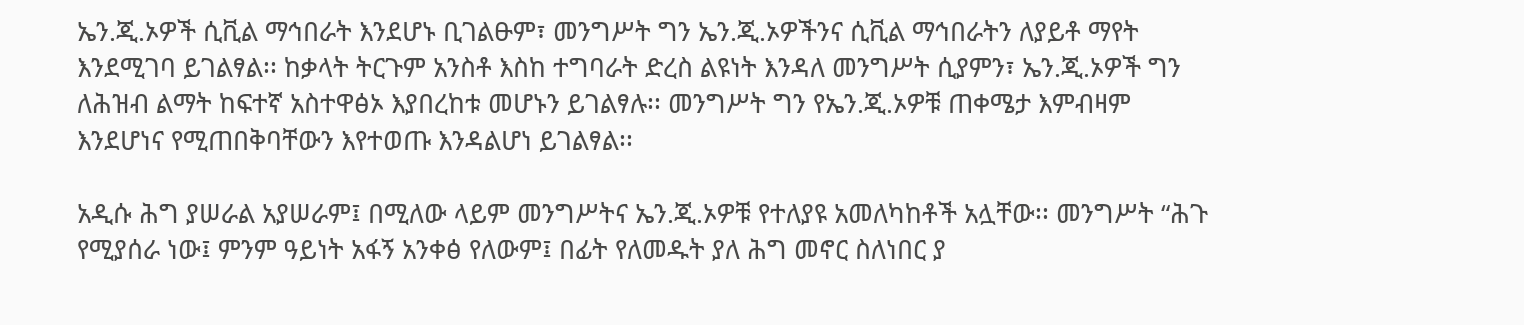ኤን.ጂ.ኦዎች ሲቪል ማኅበራት እንደሆኑ ቢገልፁም፣ መንግሥት ግን ኤን.ጂ.ኦዎችንና ሲቪል ማኅበራትን ለያይቶ ማየት እንደሚገባ ይገልፃል፡፡ ከቃላት ትርጉም አንስቶ እስከ ተግባራት ድረስ ልዩነት እንዳለ መንግሥት ሲያምን፣ ኤን.ጂ.ኦዎች ግን ለሕዝብ ልማት ከፍተኛ አስተዋፅኦ እያበረከቱ መሆኑን ይገልፃሉ፡፡ መንግሥት ግን የኤን.ጂ.ኦዎቹ ጠቀሜታ እምብዛም እንደሆነና የሚጠበቅባቸውን እየተወጡ እንዳልሆነ ይገልፃል፡፡

አዲሱ ሕግ ያሠራል አያሠራም፤ በሚለው ላይም መንግሥትና ኤን.ጂ.ኦዎቹ የተለያዩ አመለካከቶች አሏቸው፡፡ መንግሥት “ሕጉ የሚያሰራ ነው፤ ምንም ዓይነት አፋኝ አንቀፅ የለውም፤ በፊት የለመዱት ያለ ሕግ መኖር ስለነበር ያ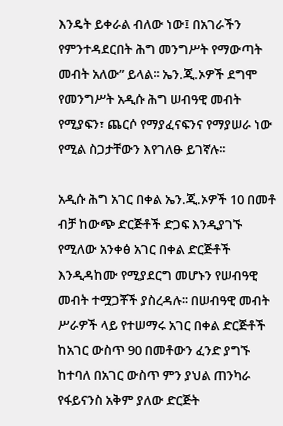እንዴት ይቀራል ብለው ነው፤ በአገራችን የምንተዳደርበት ሕግ መንግሥት የማውጣት መብት አለው” ይላል፡፡ ኤን.ጂ.ኦዎች ደግሞ የመንግሥት አዲሱ ሕግ ሠብዓዊ መብት የሚያፍን፣ ጨርሶ የማያፈናፍንና የማያሠራ ነው የሚል ስጋታቸውን እየገለፁ ይገኛሉ፡፡

አዲሱ ሕግ አገር በቀል ኤን.ጂ.ኦዎች 10 በመቶ ብቻ ከውጭ ድርጅቶች ድጋፍ እንዲያገኙ የሚለው አንቀፅ አገር በቀል ድርጅቶች እንዲዳከሙ የሚያደርግ መሆኑን የሠብዓዊ መብት ተሟጋቾች ያስረዳሉ፡፡ በሠብዓዊ መብት ሥራዎች ላይ የተሠማሩ አገር በቀል ድርጅቶች ከአገር ውስጥ 90 በመቶውን ፈንድ ያግኙ ከተባለ በአገር ውስጥ ምን ያህል ጠንካራ የፋይናንስ አቅም ያለው ድርጅት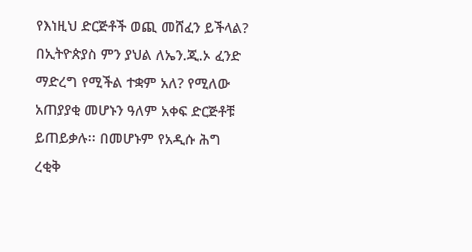የእነዚህ ድርጅቶች ወጪ መሸፈን ይችላል? በኢትዮጵያስ ምን ያህል ለኤን.ጂ.ኦ ፈንድ ማድረግ የሚችል ተቋም አለ? የሚለው አጠያያቂ መሆኑን ዓለም አቀፍ ድርጅቶቹ ይጠይቃሉ፡፡ በመሆኑም የአዲሱ ሕግ ረቂቅ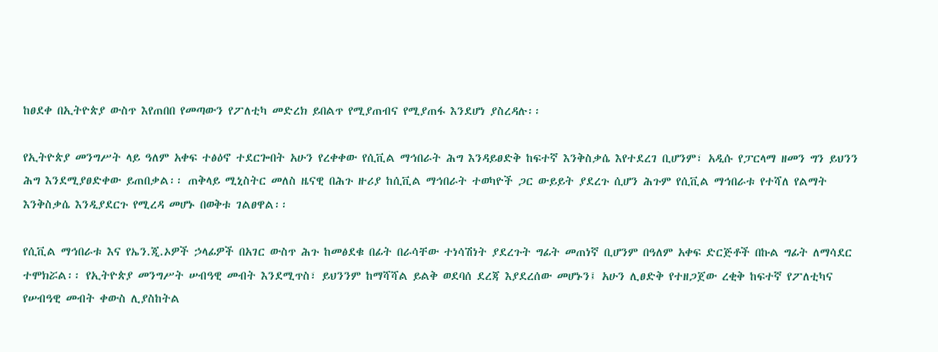ከፀደቀ በኢትዮጵያ ውስጥ እየጠበበ የመጣውን የፖለቲካ መድረክ ይበልጥ የሚያጠብና የሚያጠፋ እንደሆነ ያስረዳሉ፡፡

የኢትዮጵያ መንግሥት ላይ ዓለም አቀፍ ተፅዕኖ ተደርጐበት አሁን የረቀቀው የሲቪል ማኅበራት ሕግ እንዳይፀድቅ ከፍተኛ እንቅስቃሴ እየተደረገ ቢሆንም፣ አዲሱ የፓርላማ ዘመን ግን ይህንን ሕግ እንደሚያፀድቀው ይጠበቃል፡፡ ጠቅላይ ሚኒስትር መለስ ዜናዊ በሕጉ ዙሪያ ከሲቪል ማኅበራት ተወካዮች ጋር ውይይት ያደረጉ ሲሆን ሕጉም የሲቪል ማኅበራቱ የተሻለ የልማት እንቅስቃሴ እንዲያደርጉ የሚረዳ መሆኑ በወቅቱ ገልፀዋል፡፡

የሲቪል ማኅበራቱ እና የኤን.ጂ.ኦዎች ኃላፊዎች በአገር ውስጥ ሕጉ ከመፅደቁ በፊት በራሳቸው ተነሳሽነት ያደረጉት ግፊት መጠነኛ ቢሆንም በዓለም አቀፍ ድርጅቶች በኩል ግፊት ለማሳደር ተሞክሯል፡፡ የኢትዮጵያ መንግሥት ሠብዓዊ መብት እንደሚጥስ፣ ይህንንም ከማሻሻል ይልቅ ወደባሰ ደረጃ እያደረሰው መሆኑን፤ አሁን ሊፀድቅ የተዘጋጀው ረቂቅ ከፍተኛ የፖለቲካና የሠብዓዊ መብት ቀውስ ሊያስከትል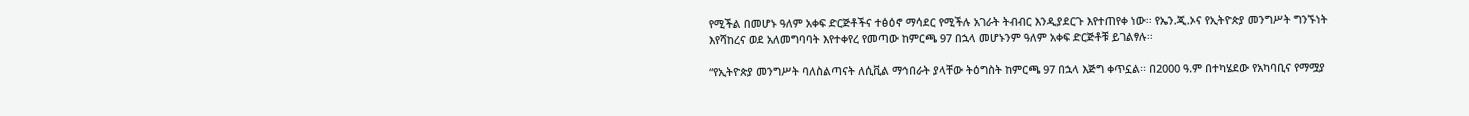የሚችል በመሆኑ ዓለም አቀፍ ድርጅቶችና ተፅዕኖ ማሳደር የሚችሉ አገራት ትብብር እንዲያደርጉ እየተጠየቀ ነው፡፡ የኤን.ጂ.ኦና የኢትዮጵያ መንግሥት ግንኙነት እየሻከረና ወደ አለመግባባት እየተቀየረ የመጣው ከምርጫ 97 በኋላ መሆኑንም ዓለም አቀፍ ድርጅቶቹ ይገልፃሉ፡፡

“የኢትዮጵያ መንግሥት ባለስልጣናት ለሲቪል ማኅበራት ያላቸው ትዕግስት ከምርጫ 97 በኋላ እጅግ ቀጥኗል፡፡ በ2000 ዓ.ም በተካሄደው የአካባቢና የማሟያ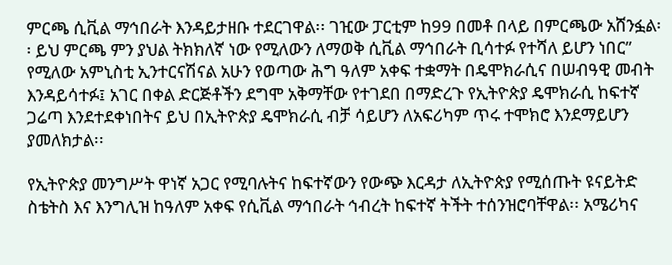ምርጫ ሲቪል ማኅበራት እንዳይታዘቡ ተደርገዋል፡፡ ገዢው ፓርቲም ከ99 በመቶ በላይ በምርጫው አሸንፏል፡፡ ይህ ምርጫ ምን ያህል ትክክለኛ ነው የሚለውን ለማወቅ ሲቪል ማኅበራት ቢሳተፉ የተሻለ ይሆን ነበር” የሚለው አምኒስቲ ኢንተርናሽናል አሁን የወጣው ሕግ ዓለም አቀፍ ተቋማት በዴሞክራሲና በሠብዓዊ መብት እንዳይሳተፉ፤ አገር በቀል ድርጅቶችን ደግሞ አቅማቸው የተገደበ በማድረጉ የኢትዮጵያ ዴሞክራሲ ከፍተኛ ጋሬጣ እንደተደቀነበትና ይህ በኢትዮጵያ ዴሞክራሲ ብቻ ሳይሆን ለአፍሪካም ጥሩ ተሞክሮ እንደማይሆን ያመለክታል፡፡

የኢትዮጵያ መንግሥት ዋነኛ አጋር የሚባሉትና ከፍተኛውን የውጭ እርዳታ ለኢትዮጵያ የሚሰጡት ዩናይትድ ስቴትስ እና እንግሊዝ ከዓለም አቀፍ የሲቪል ማኅበራት ኅብረት ከፍተኛ ትችት ተሰንዝሮባቸዋል፡፡ አሜሪካና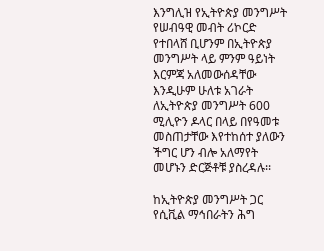እንግሊዝ የኢትዮጵያ መንግሥት የሠብዓዊ መብት ሪኮርድ የተበላሸ ቢሆንም በኢትዮጵያ መንግሥት ላይ ምንም ዓይነት እርምጃ አለመውሰዳቸው እንዲሁም ሁለቱ አገራት ለኢትዮጵያ መንግሥት 600 ሚሊዮን ዶላር በላይ በየዓመቱ መስጠታቸው እየተከሰተ ያለውን ችግር ሆን ብሎ አለማየት መሆኑን ድርጅቶቹ ያስረዳሉ፡፡

ከኢትዮጵያ መንግሥት ጋር የሲቪል ማኅበራትን ሕግ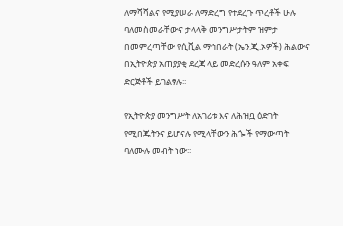ለማሻሻልና የሚያሠራ ለማድረግ የተደረጉ ጥረቶች ሁሉ ባለመስመራቸውና ታላላቅ መንግሥታትም ዝምታ በመምረጣቸው የሲቪል ማኅበራት (ኤን.ጂ.ኦዎች) ሕልውና በኢትዮጵያ አጠያያቂ ደረጃ ላይ መድረሱን ዓለም አቀፍ ድርጅቶች ይገልፃሉ፡፡

የኢትዮጵያ መንግሥት ለአገሪቱ እና ለሕዝቧ ዕድገት የሚበጁትንና ይሆናሉ የሚላቸውን ሕጐች የማውጣት ባለሙሉ መብት ነው፡፡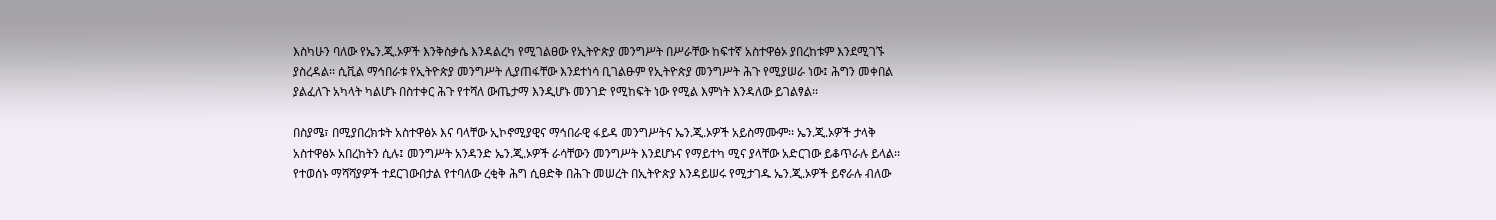እስካሁን ባለው የኤን.ጂ.ኦዎች እንቅስቃሴ እንዳልረካ የሚገልፀው የኢትዮጵያ መንግሥት በሥራቸው ከፍተኛ አስተዋፅኦ ያበረከቱም እንደሚገኙ ያስረዳል፡፡ ሲቪል ማኅበራቱ የኢትዮጵያ መንግሥት ሊያጠፋቸው እንደተነሳ ቢገልፁም የኢትዮጵያ መንግሥት ሕጉ የሚያሠራ ነው፤ ሕግን መቀበል ያልፈለጉ አካላት ካልሆኑ በስተቀር ሕጉ የተሻለ ውጤታማ እንዲሆኑ መንገድ የሚከፍት ነው የሚል እምነት እንዳለው ይገልፃል፡፡

በስያሜ፣ በሚያበረክቱት አስተዋፅኦ እና ባላቸው ኢኮኖሚያዊና ማኅበራዊ ፋይዳ መንግሥትና ኤን.ጂ.ኦዎች አይስማሙም፡፡ ኤን.ጂ.ኦዎች ታላቅ አስተዋፅኦ አበረከትን ሲሉ፤ መንግሥት አንዳንድ ኤን.ጂ.ኦዎች ራሳቸውን መንግሥት እንደሆኑና የማይተካ ሚና ያላቸው አድርገው ይቆጥራሉ ይላል፡፡ የተወሰኑ ማሻሻያዎች ተደርገውበታል የተባለው ረቂቅ ሕግ ሲፀድቅ በሕጉ መሠረት በኢትዮጵያ እንዳይሠሩ የሚታገዱ ኤን.ጂ.ኦዎች ይኖራሉ ብለው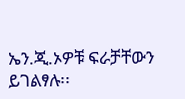ኤን.ጂ.ኦዎቹ ፍራቻቸውን ይገልፃሉ፡፡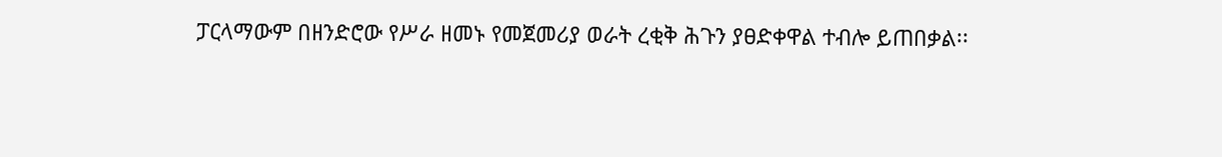ፓርላማውም በዘንድሮው የሥራ ዘመኑ የመጀመሪያ ወራት ረቂቅ ሕጉን ያፀድቀዋል ተብሎ ይጠበቃል፡፡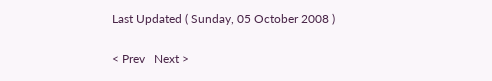Last Updated ( Sunday, 05 October 2008 )

< Prev   Next >